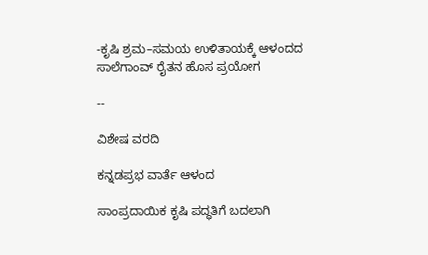-ಕೃಷಿ ಶ್ರಮ–ಸಮಯ ಉಳಿತಾಯಕ್ಕೆ ಆಳಂದದ ಸಾಲೆಗಾಂವ್‌ ರೈತನ ಹೊಸ ಪ್ರಯೋಗ

--

ವಿಶೇಷ ವರದಿ

ಕನ್ನಡಪ್ರಭ ವಾರ್ತೆ ಆಳಂದ

ಸಾಂಪ್ರದಾಯಿಕ ಕೃಷಿ ಪದ್ಧತಿಗೆ ಬದಲಾಗಿ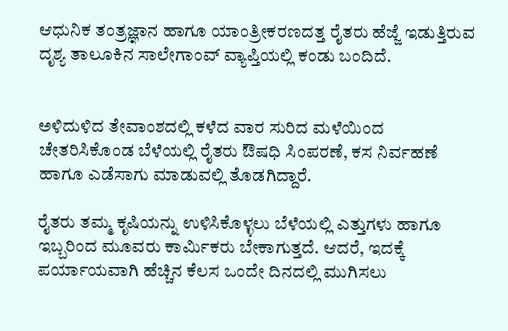ಆಧುನಿಕ ತಂತ್ರಜ್ಞಾನ ಹಾಗೂ ಯಾಂತ್ರೀಕರಣದತ್ತ ರೈತರು ಹೆಜ್ಜೆ ಇಡುತ್ತಿರುವ ದೃಶ್ಯ ತಾಲೂಕಿನ ಸಾಲೇಗಾಂವ್‌ ವ್ಯಾಪ್ತಿಯಲ್ಲಿ ಕಂಡು ಬಂದಿದೆ.


ಅಳಿದುಳಿದ ತೇವಾಂಶದಲ್ಲಿ ಕಳೆದ ವಾರ ಸುರಿದ ಮಳೆಯಿಂದ ಚೇತರಿಸಿಕೊಂಡ ಬೆಳೆಯಲ್ಲಿ ರೈತರು ಔಷಧಿ ಸಿಂಪರಣೆ, ಕಸ ನಿರ್ವಹಣೆ ಹಾಗೂ ಎಡೆಸಾಗು ಮಾಡುವಲ್ಲಿ ತೊಡಗಿದ್ದಾರೆ.

ರೈತರು ತಮ್ಮ ಕೃಷಿಯನ್ನು ಉಳಿಸಿಕೊಳ್ಳಲು ಬೆಳೆಯಲ್ಲಿ ಎತ್ತುಗಳು ಹಾಗೂ ಇಬ್ಬರಿಂದ ಮೂವರು ಕಾರ್ಮಿಕರು ಬೇಕಾಗುತ್ತದೆ. ಆದರೆ, ಇದಕ್ಕೆ ಪರ್ಯಾಯವಾಗಿ ಹೆಚ್ಚಿನ ಕೆಲಸ ಒಂದೇ ದಿನದಲ್ಲಿ ಮುಗಿಸಲು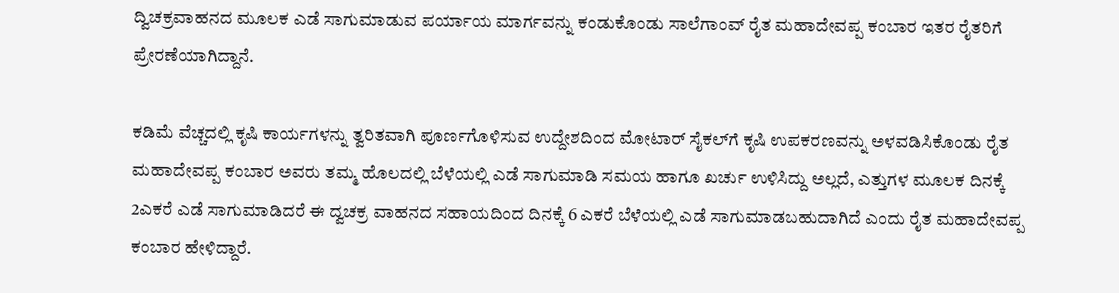ದ್ವಿಚಕ್ರವಾಹನದ ಮೂಲಕ ಎಡೆ ಸಾಗುಮಾಡುವ ಪರ್ಯಾಯ ಮಾರ್ಗವನ್ನು ಕಂಡುಕೊಂಡು ಸಾಲೆಗಾಂವ್‌ ರೈತ ಮಹಾದೇವಪ್ಪ ಕಂಬಾರ ಇತರ ರೈತರಿಗೆ ಪ್ರೇರಣೆಯಾಗಿದ್ದಾನೆ.

ಕಡಿಮೆ ವೆಚ್ಚದಲ್ಲಿ ಕೃಷಿ ಕಾರ್ಯಗಳನ್ನು ತ್ವರಿತವಾಗಿ ಪೂರ್ಣಗೊಳಿಸುವ ಉದ್ದೇಶದಿಂದ ಮೋಟಾರ್‌ ಸೈಕಲ್‌ಗೆ ಕೃಷಿ ಉಪಕರಣವನ್ನು ಅಳವಡಿಸಿಕೊಂಡು ರೈತ ಮಹಾದೇವಪ್ಪ ಕಂಬಾರ ಅವರು ತಮ್ಮ ಹೊಲದಲ್ಲಿ ಬೆಳೆಯಲ್ಲಿ ಎಡೆ ಸಾಗುಮಾಡಿ ಸಮಯ ಹಾಗೂ ಖರ್ಚು ಉಳಿಸಿದ್ದು ಅಲ್ಲದೆ, ಎತ್ತುಗಳ ಮೂಲಕ ದಿನಕ್ಕೆ 2ಎಕರೆ ಎಡೆ ಸಾಗುಮಾಡಿದರೆ ಈ ದ್ವಚಕ್ರ ವಾಹನದ ಸಹಾಯದಿಂದ ದಿನಕ್ಕೆ 6 ಎಕರೆ ಬೆಳೆಯಲ್ಲಿ ಎಡೆ ಸಾಗುಮಾಡಬಹುದಾಗಿದೆ ಎಂದು ರೈತ ಮಹಾದೇವಪ್ಪ ಕಂಬಾರ ಹೇಳಿದ್ದಾರೆ.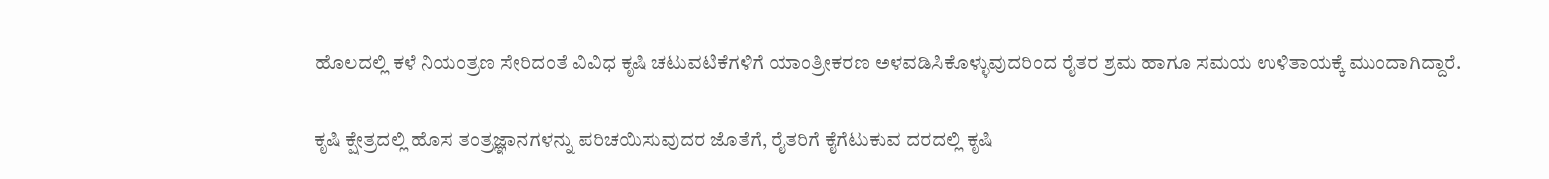ಹೊಲದಲ್ಲಿ ಕಳೆ ನಿಯಂತ್ರಣ ಸೇರಿದಂತೆ ವಿವಿಧ ಕೃಷಿ ಚಟುವಟಿಕೆಗಳಿಗೆ ಯಾಂತ್ರೀಕರಣ ಅಳವಡಿಸಿಕೊಳ್ಳುವುದರಿಂದ ರೈತರ ಶ್ರಮ ಹಾಗೂ ಸಮಯ ಉಳಿತಾಯಕ್ಕೆ ಮುಂದಾಗಿದ್ದಾರೆ.

ಕೃಷಿ ಕ್ಷೇತ್ರದಲ್ಲಿ ಹೊಸ ತಂತ್ರಜ್ಞಾನಗಳನ್ನು ಪರಿಚಯಿಸುವುದರ ಜೊತೆಗೆ, ರೈತರಿಗೆ ಕೈಗೆಟುಕುವ ದರದಲ್ಲಿ ಕೃಷಿ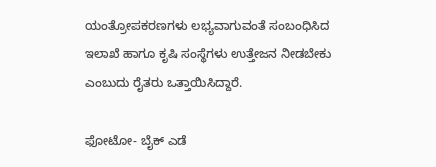ಯಂತ್ರೋಪಕರಣಗಳು ಲಭ್ಯವಾಗುವಂತೆ ಸಂಬಂಧಿಸಿದ ಇಲಾಖೆ ಹಾಗೂ ಕೃಷಿ ಸಂಸ್ಥೆಗಳು ಉತ್ತೇಜನ ನೀಡಬೇಕು ಎಂಬುದು ರೈತರು ಒತ್ತಾಯಿಸಿದ್ದಾರೆ.

ಫೋಟೋ- ಬೈಕ್‌ ಎಡೆ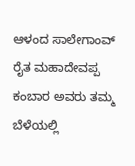ಆಳಂದ ಸಾಲೇಗಾಂವ್‌ ರೈತ ಮಹಾದೇವಪ್ಪ ಕಂಬಾರ ಅವರು ತಮ್ಮ ಬೆಳೆಯಲ್ಲಿ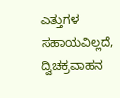ಎತ್ತುಗಳ ಸಹಾಯವಿಲ್ಲದೆ, ದ್ವಿಚಕ್ರವಾಹನ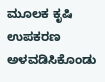ಮೂಲಕ ಕೃಷಿ ಉಪಕರಣ ಅಳವಡಿಸಿಕೊಂಡು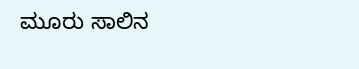ಮೂರು ಸಾಲಿನ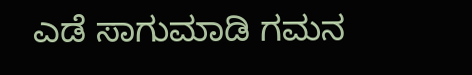ಎಡೆ ಸಾಗುಮಾಡಿ ಗಮನ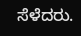ಸೆಳೆದರು.